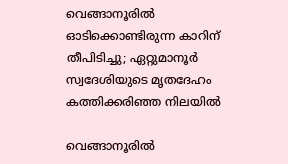വെങ്ങാനൂരിൽ ഓടിക്കൊണ്ടിരുന്ന കാറിന് തീപിടിച്ചു; ഏറ്റുമാനൂർ സ്വദേശിയുടെ മൃതദേഹം കത്തിക്കരിഞ്ഞ നിലയില്‍

വെങ്ങാനൂരിൽ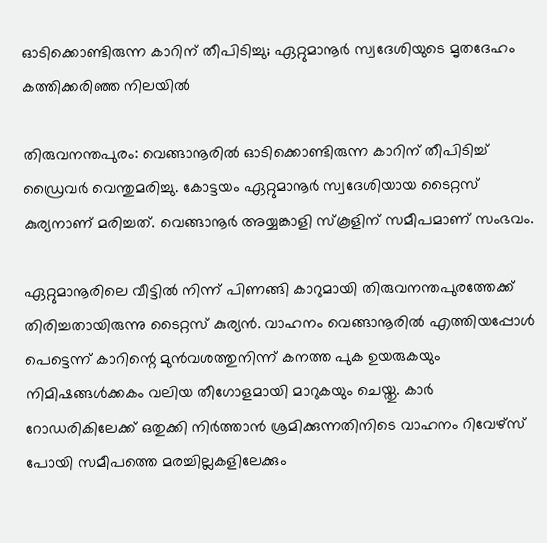ഓടിക്കൊണ്ടിരുന്ന കാറിന് തീപിടിച്ചു; ഏറ്റുമാനൂർ സ്വദേശിയുടെ മൃതദേഹം കത്തിക്കരിഞ്ഞ നിലയില്‍

തിരുവനന്തപുരം: വെങ്ങാനൂരിൽ ഓടിക്കൊണ്ടിരുന്ന കാറിന് തീപിടിച്ച് ഡ്രൈവർ വെന്തുമരിച്ചു. കോട്ടയം ഏറ്റുമാനൂർ സ്വദേശിയായ ടൈറ്റസ് കുര്യനാണ് മരിച്ചത്. വെങ്ങാനൂര്‍ അയ്യങ്കാളി സ്‌കൂളിന് സമീപമാണ് സംഭവം.

ഏറ്റുമാനൂരിലെ വീട്ടിൽ നിന്ന് പിണങ്ങി കാറുമായി തിരുവനന്തപുരത്തേക്ക് തിരിച്ചതായിരുന്നു ടൈറ്റസ് കുര്യൻ. വാഹനം വെങ്ങാനൂരിൽ എത്തിയപ്പോൾ പെട്ടെന്ന് കാറിന്റെ മുൻവശത്തുനിന്ന് കനത്ത പുക ഉയരുകയും നിമിഷങ്ങൾക്കകം വലിയ തീഗോളമായി മാറുകയും ചെയ്തു. കാർ റോഡരികിലേക്ക് ഒതുക്കി നിർത്താൻ ശ്രമിക്കുന്നതിനിടെ വാഹനം റിവേഴ്സ് പോയി സമീപത്തെ മരച്ചില്ലകളിലേക്കും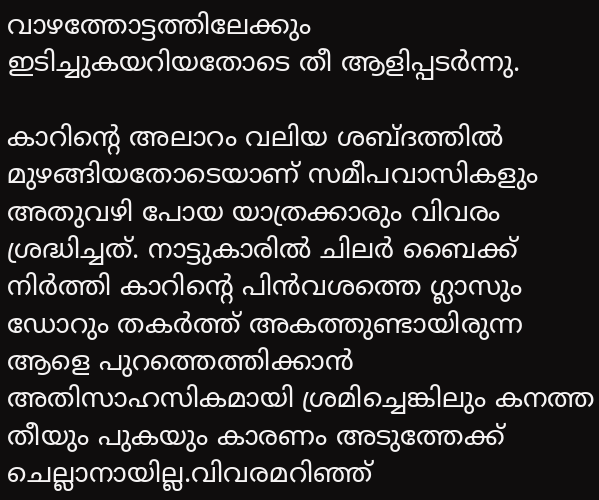വാഴത്തോട്ടത്തിലേക്കും ഇടിച്ചുകയറിയതോടെ തീ ആളിപ്പടർന്നു.

കാറിന്റെ അലാറം വലിയ ശബ്ദത്തിൽ മുഴങ്ങിയതോടെയാണ് സമീപവാസികളും അതുവഴി പോയ യാത്രക്കാരും വിവരം ശ്രദ്ധിച്ചത്. നാട്ടുകാരിൽ ചിലർ ബൈക്ക് നിർത്തി കാറിന്റെ പിൻവശത്തെ ഗ്ലാസും ഡോറും തകർത്ത് അകത്തുണ്ടായിരുന്ന ആളെ പുറത്തെത്തിക്കാൻ അതിസാഹസികമായി ശ്രമിച്ചെങ്കിലും കനത്ത തീയും പുകയും കാരണം അടുത്തേക്ക് ചെല്ലാനായില്ല.വിവരമറിഞ്ഞ്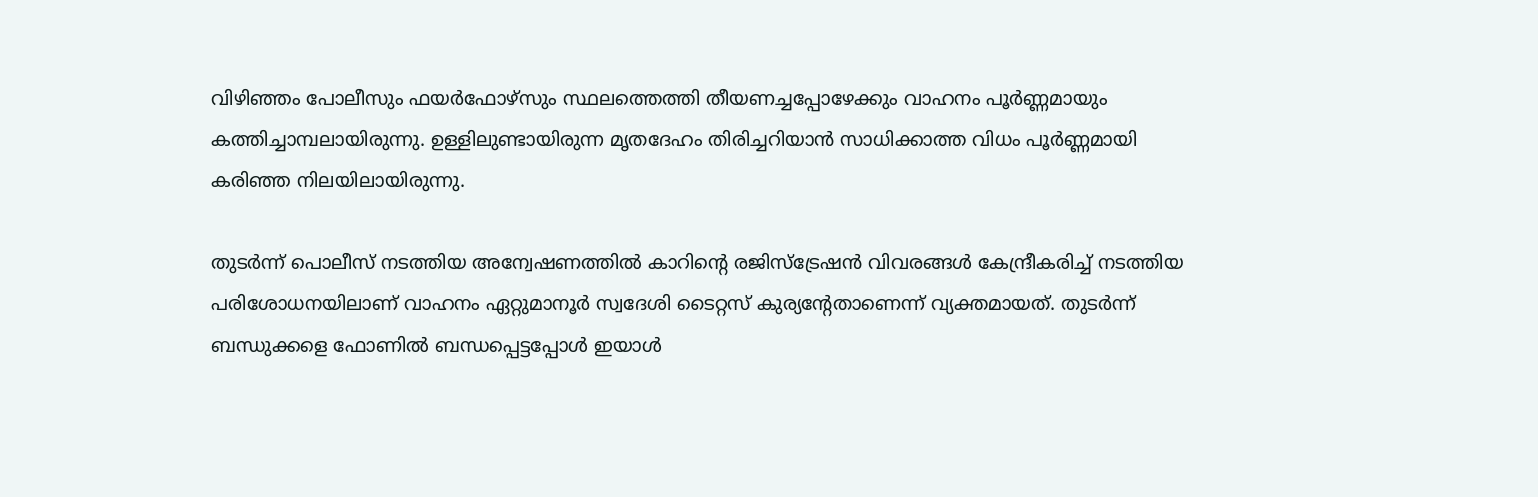വിഴിഞ്ഞം പോലീസും ഫയർഫോഴ്സും സ്ഥലത്തെത്തി തീയണച്ചപ്പോഴേക്കും വാഹനം പൂർണ്ണമായും കത്തിച്ചാമ്പലായിരുന്നു. ഉള്ളിലുണ്ടായിരുന്ന മൃതദേഹം തിരിച്ചറിയാൻ സാധിക്കാത്ത വിധം പൂർണ്ണമായി കരിഞ്ഞ നിലയിലായിരുന്നു.

തുടർന്ന് പൊലീസ് നടത്തിയ അന്വേഷണത്തിൽ കാറിന്റെ രജിസ്ട്രേഷൻ വിവരങ്ങൾ കേന്ദ്രീകരിച്ച് നടത്തിയ പരിശോധനയിലാണ് വാഹനം ഏറ്റുമാനൂർ സ്വദേശി ടൈറ്റസ് കുര്യന്റേതാണെന്ന് വ്യക്തമായത്. തുടർന്ന് ബന്ധുക്കളെ ഫോണിൽ ബന്ധപ്പെട്ടപ്പോൾ ഇയാൾ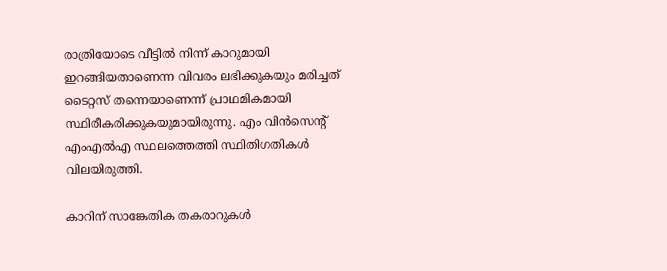രാത്രിയോടെ വീട്ടിൽ നിന്ന് കാറുമായി ഇറങ്ങിയതാണെന്ന വിവരം ലഭിക്കുകയും മരിച്ചത് ടൈറ്റസ് തന്നെയാണെന്ന് പ്രാഥമികമായി സ്ഥിരീകരിക്കുകയുമായിരുന്നു. എം വിൻസെന്റ് എംഎൽഎ സ്ഥലത്തെത്തി സ്ഥിതിഗതികൾ വിലയിരുത്തി.

കാറിന് സാങ്കേതിക തകരാറുകൾ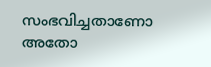സംഭവിച്ചതാണോ അതോ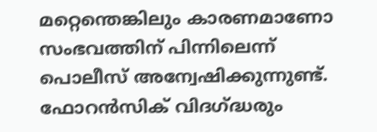മറ്റെന്തെങ്കിലും കാരണമാണോ സംഭവത്തിന് പിന്നിലെന്ന് പൊലീസ് അന്വേഷിക്കുന്നുണ്ട്. ഫോറൻസിക് വിദഗ്ദ്ധരും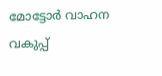മോട്ടോർ വാഹന വകുപ്പ്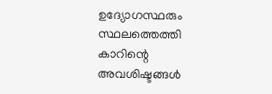ഉദ്യോഗസ്ഥരും സ്ഥലത്തെത്തി കാറിന്റെ അവശിഷ്ടങ്ങൾ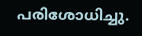പരിശോധിച്ചു.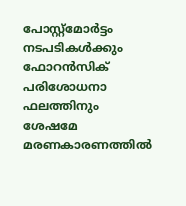പോസ്റ്റ്‌മോർട്ടം നടപടികൾക്കും ഫോറൻസിക് പരിശോധനാ ഫലത്തിനും ശേഷമേ മരണകാരണത്തിൽ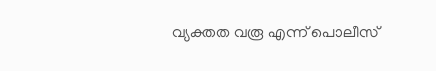വ്യക്തത വരൂ എന്ന് പൊലീസ്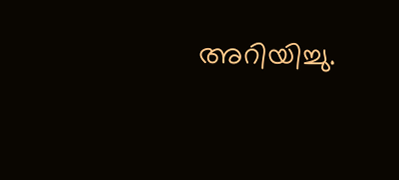അറിയിച്ചു.